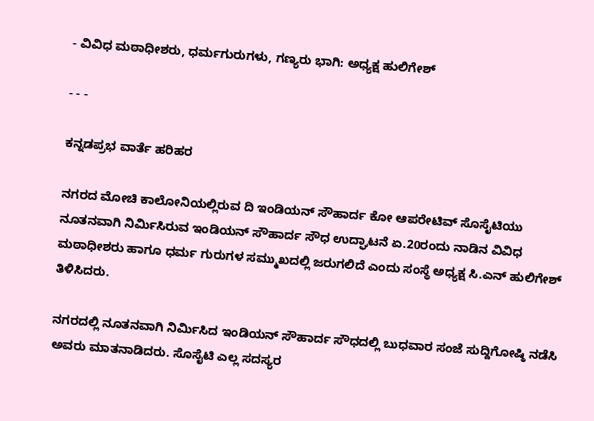- ವಿವಿಧ ಮಠಾಧೀಶರು, ಧರ್ಮಗುರುಗಳು, ಗಣ್ಯರು ಭಾಗಿ: ಅಧ್ಯಕ್ಷ ಹುಲಿಗೇಶ್‌

- - -

ಕನ್ನಡಪ್ರಭ ವಾರ್ತೆ ಹರಿಹರ

ನಗರದ ಮೋಚಿ ಕಾಲೋನಿಯಲ್ಲಿರುವ ದಿ ಇಂಡಿಯನ್ ಸೌಹಾರ್ದ ಕೋ ಆಪರೇಟಿವ್ ಸೊಸೈಟಿಯು ನೂತನವಾಗಿ ನಿರ್ಮಿಸಿರುವ ಇಂಡಿಯನ್ ಸೌಹಾರ್ದ ಸೌಧ ಉದ್ಘಾಟನೆ ಏ.20ರಂದು ನಾಡಿನ ವಿವಿಧ ಮಠಾಧೀಶರು ಹಾಗೂ ಧರ್ಮ ಗುರುಗಳ ಸಮ್ಮುಖದಲ್ಲಿ ಜರುಗಲಿದೆ ಎಂದು ಸಂಸ್ಥೆ ಅಧ್ಯಕ್ಷ ಸಿ.ಎನ್ ಹುಲಿಗೇಶ್ ತಿಳಿಸಿದರು.

ನಗರದಲ್ಲಿ ನೂತನವಾಗಿ ನಿರ್ಮಿಸಿದ ಇಂಡಿಯನ್ ಸೌಹಾರ್ದ ಸೌಧದಲ್ಲಿ ಬುಧವಾರ ಸಂಜೆ ಸುದ್ದಿಗೋಷ್ಠಿ ನಡೆಸಿ ಅವರು ಮಾತನಾಡಿದರು. ಸೊಸೈಟಿ ಎಲ್ಲ ಸದಸ್ಯರ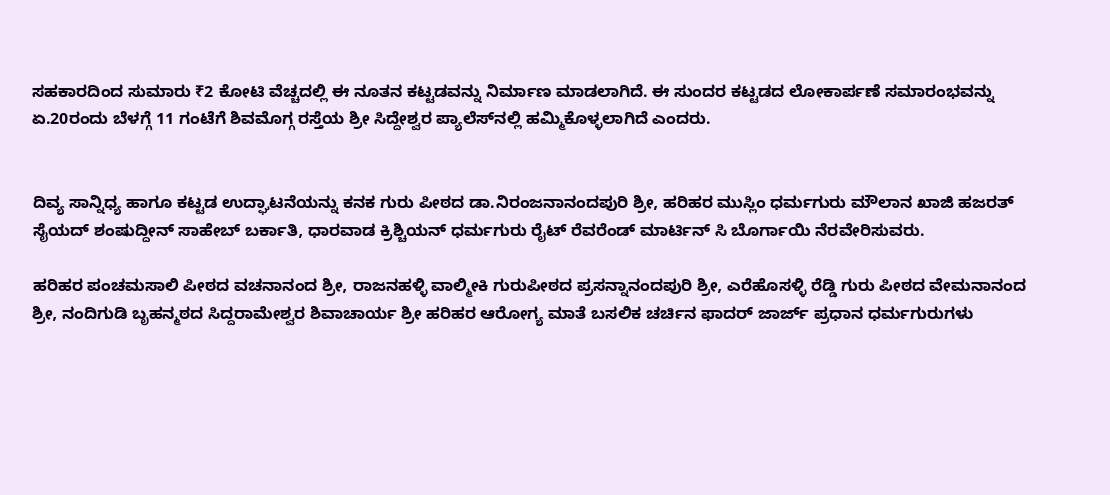ಸಹಕಾರದಿಂದ ಸುಮಾರು ₹2 ಕೋಟಿ ವೆಚ್ಚದಲ್ಲಿ ಈ ನೂತನ ಕಟ್ಟಡವನ್ನು ನಿರ್ಮಾಣ ಮಾಡಲಾಗಿದೆ. ಈ ಸುಂದರ ಕಟ್ಟಡದ ಲೋಕಾರ್ಪಣೆ ಸಮಾರಂಭವನ್ನು ಏ.20ರಂದು ಬೆಳಗ್ಗೆ 11 ಗಂಟೆಗೆ ಶಿವಮೊಗ್ಗ ರಸ್ತೆಯ ಶ್ರೀ ಸಿದ್ದೇಶ್ವರ ಪ್ಯಾಲೆಸ್‌ನಲ್ಲಿ ಹಮ್ಮಿಕೊಳ್ಳಲಾಗಿದೆ ಎಂದರು.


ದಿವ್ಯ ಸಾನ್ನಿಧ್ಯ ಹಾಗೂ ಕಟ್ಟಡ ಉದ್ಘಾಟನೆಯನ್ನು ಕನಕ ಗುರು ಪೀಠದ ಡಾ.ನಿರಂಜನಾನಂದಪುರಿ ಶ್ರೀ, ಹರಿಹರ ಮುಸ್ಲಿಂ ಧರ್ಮಗುರು ಮೌಲಾನ ಖಾಜಿ ಹಜರತ್ ಸೈಯದ್ ಶಂಷುದ್ದೀನ್ ಸಾಹೇಬ್ ಬರ್ಕಾತಿ, ಧಾರವಾಡ ಕ್ರಿಶ್ಚಿಯನ್ ಧರ್ಮಗುರು ರೈಟ್ ರೆವರೆಂಡ್ ಮಾರ್ಟಿನ್ ಸಿ ಬೊರ್ಗಾಯಿ ನೆರವೇರಿಸುವರು.

ಹರಿಹರ ಪಂಚಮಸಾಲಿ ಪೀಠದ ವಚನಾನಂದ ಶ್ರೀ, ರಾಜನಹಳ್ಳಿ ವಾಲ್ಮೀಕಿ ಗುರುಪೀಠದ ಪ್ರಸನ್ನಾನಂದಪುರಿ ಶ್ರೀ, ಎರೆಹೊಸಳ್ಳಿ ರೆಡ್ಡಿ ಗುರು ಪೀಠದ ವೇಮನಾನಂದ ಶ್ರೀ, ನಂದಿಗುಡಿ ಬೃಹನ್ಮಠದ ಸಿದ್ದರಾಮೇಶ್ವರ ಶಿವಾಚಾರ್ಯ ಶ್ರೀ ಹರಿಹರ ಆರೋಗ್ಯ ಮಾತೆ ಬಸಲಿಕ ಚರ್ಚಿನ ಫಾದರ್ ಜಾರ್ಜ್ ಪ್ರಧಾನ ಧರ್ಮಗುರುಗಳು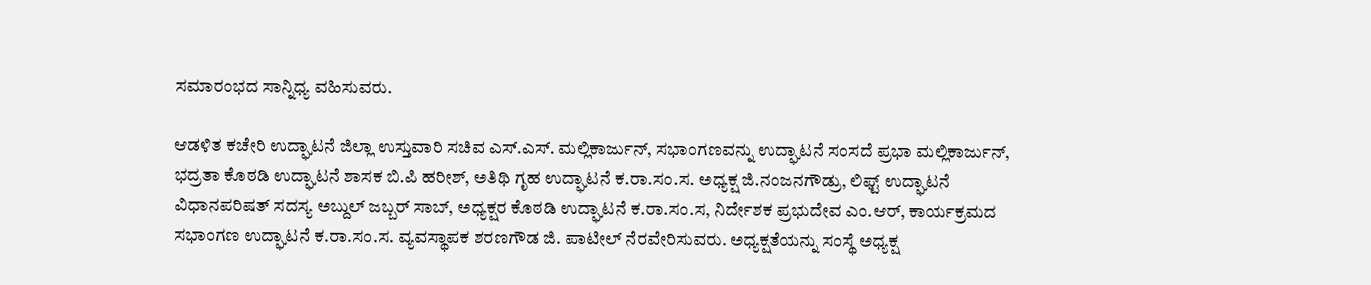ಸಮಾರಂಭದ ಸಾನ್ನಿಧ್ಯ ವಹಿಸುವರು.

ಆಡಳಿತ ಕಚೇರಿ ಉದ್ಘಾಟನೆ ಜಿಲ್ಲಾ ಉಸ್ತುವಾರಿ ಸಚಿವ ಎಸ್.ಎಸ್. ಮಲ್ಲಿಕಾರ್ಜುನ್, ಸಭಾಂಗಣವನ್ನು ಉದ್ಘಾಟನೆ ಸಂಸದೆ ಪ್ರಭಾ ಮಲ್ಲಿಕಾರ್ಜುನ್, ಭದ್ರತಾ ಕೊಠಡಿ ಉದ್ಘಾಟನೆ ಶಾಸಕ ಬಿ.ಪಿ ಹರೀಶ್, ಅತಿಥಿ ಗೃಹ ಉದ್ಘಾಟನೆ ಕ.ರಾ.ಸಂ.ಸ. ಅಧ್ಯಕ್ಷ ಜಿ.ನಂಜನಗೌಡ್ರು, ಲಿಫ್ಟ್ ಉದ್ಘಾಟನೆ ವಿಧಾನಪರಿಷತ್ ಸದಸ್ಯ ಅಬ್ದುಲ್ ಜಬ್ಬರ್ ಸಾಬ್, ಅಧ್ಯಕ್ಷರ ಕೊಠಡಿ ಉದ್ಘಾಟನೆ ಕ.ರಾ.ಸಂ.ಸ, ನಿರ್ದೇಶಕ ಪ್ರಭುದೇವ ಎಂ.ಆರ್, ಕಾರ್ಯಕ್ರಮದ ಸಭಾಂಗಣ ಉದ್ಘಾಟನೆ ಕ.ರಾ.ಸಂ.ಸ. ವ್ಯವಸ್ಥಾಪಕ ಶರಣಗೌಡ ಜಿ. ಪಾಟೀಲ್ ನೆರವೇರಿಸುವರು. ಅಧ್ಯಕ್ಷತೆಯನ್ನು ಸಂಸ್ಥೆ ಅಧ್ಯಕ್ಷ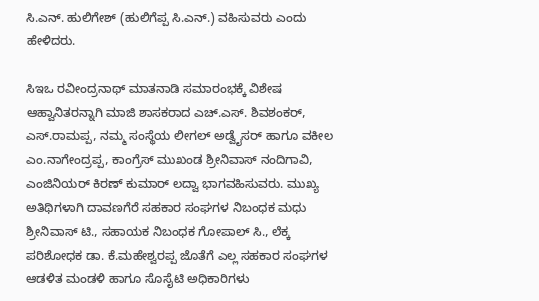ಸಿ.ಎನ್. ಹುಲಿಗೇಶ್ (ಹುಲಿಗೆಪ್ಪ ಸಿ.ಎನ್.) ವಹಿಸುವರು ಎಂದು ಹೇಳಿದರು.

ಸಿಇಒ ರವೀಂದ್ರನಾಥ್ ಮಾತನಾಡಿ ಸಮಾರಂಭಕ್ಕೆ ವಿಶೇಷ ಆಹ್ವಾನಿತರನ್ನಾಗಿ ಮಾಜಿ ಶಾಸಕರಾದ ಎಚ್.ಎಸ್. ಶಿವಶಂಕರ್, ಎಸ್.ರಾಮಪ್ಪ, ನಮ್ಮ ಸಂಸ್ಥೆಯ ಲೀಗಲ್ ಅಡ್ವೈಸರ್ ಹಾಗೂ ವಕೀಲ ಎಂ.ನಾಗೇಂದ್ರಪ್ಪ, ಕಾಂಗ್ರೆಸ್ ಮುಖಂಡ ಶ್ರೀನಿವಾಸ್ ನಂದಿಗಾವಿ, ಎಂಜಿನಿಯರ್ ಕಿರಣ್ ಕುಮಾರ್ ಲದ್ವಾ ಭಾಗವಹಿಸುವರು. ಮುಖ್ಯ ಅತಿಥಿಗಳಾಗಿ ದಾವಣಗೆರೆ ಸಹಕಾರ ಸಂಘಗಳ ನಿಬಂಧಕ ಮಧು ಶ್ರೀನಿವಾಸ್ ಟಿ., ಸಹಾಯಕ ನಿಬಂಧಕ ಗೋಪಾಲ್ ಸಿ., ಲೆಕ್ಕ ಪರಿಶೋಧಕ ಡಾ. ಕೆ.ಮಹೇಶ್ವರಪ್ಪ ಜೊತೆಗೆ ಎಲ್ಲ ಸಹಕಾರ ಸಂಘಗಳ ಆಡಳಿತ ಮಂಡಳಿ ಹಾಗೂ ಸೊಸೈಟಿ ಅಧಿಕಾರಿಗಳು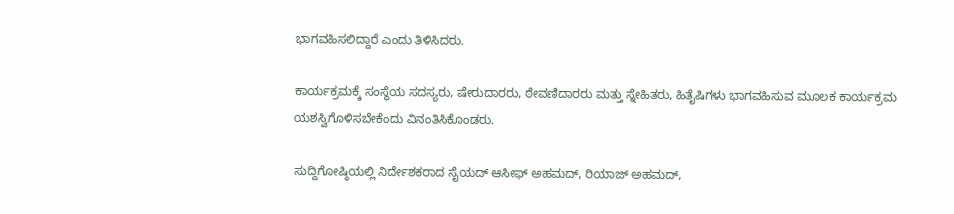ಭಾಗವಹಿಸಲಿದ್ದಾರೆ ಎಂದು ತಿಳಿಸಿದರು.

ಕಾರ್ಯಕ್ರಮಕ್ಕೆ ಸಂಸ್ಥೆಯ ಸದಸ್ಯರು, ಷೇರುದಾರರು, ಠೇವಣಿದಾರರು ಮತ್ತು ಸ್ನೇಹಿತರು, ಹಿತೈಷಿಗಳು ಭಾಗವಹಿಸುವ ಮೂಲಕ ಕಾರ್ಯಕ್ರಮ ಯಶಸ್ವಿಗೊಳಿಸಬೇಕೆಂದು ವಿನಂತಿಸಿಕೊಂಡರು.

ಸುದ್ದಿಗೋಷ್ಠಿಯಲ್ಲಿ ನಿರ್ದೇಶಕರಾದ ಸೈಯದ್ ಆಸೀಫ್ ಅಹಮದ್, ರಿಯಾಜ್ ಅಹಮದ್,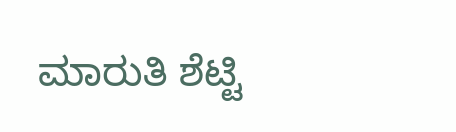ಮಾರುತಿ ಶೆಟ್ಟಿ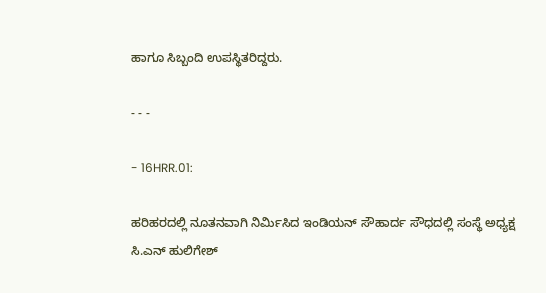ಹಾಗೂ ಸಿಬ್ಬಂದಿ ಉಪಸ್ಥಿತರಿದ್ದರು.

- - -

- 16HRR.01:

ಹರಿಹರದಲ್ಲಿ ನೂತನವಾಗಿ ನಿರ್ಮಿಸಿದ ಇಂಡಿಯನ್ ಸೌಹಾರ್ದ ಸೌಧದಲ್ಲಿ ಸಂಸ್ಥೆ ಅಧ್ಯಕ್ಷ ಸಿ.ಎನ್ ಹುಲಿಗೇಶ್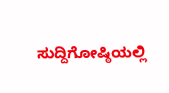ಸುದ್ದಿಗೋಷ್ಠಿಯಲ್ಲಿ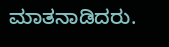ಮಾತನಾಡಿದರು.